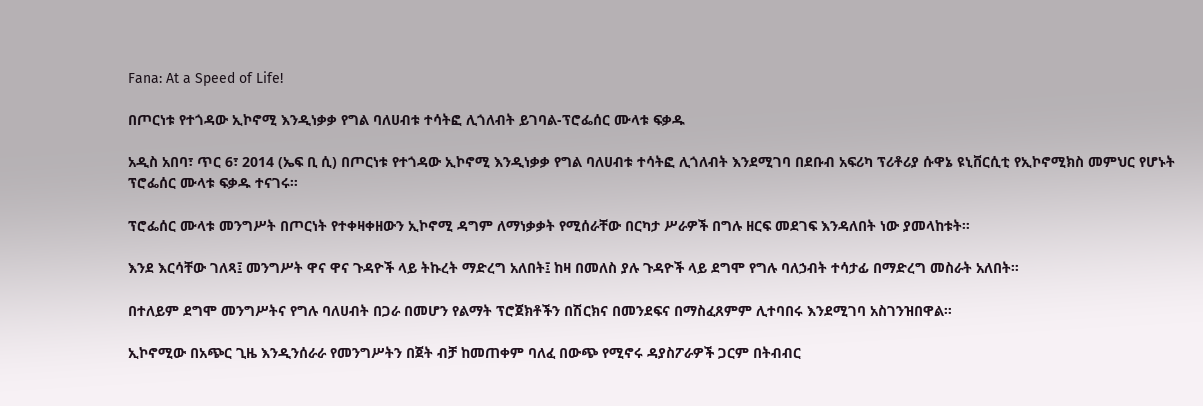Fana: At a Speed of Life!

በጦርነቱ የተጎዳው ኢኮኖሚ እንዲነቃቃ የግል ባለሀብቱ ተሳትፎ ሊጎለብት ይገባል-ፕሮፌሰር ሙላቱ ፍቃዱ

አዲስ አበባ፣ ጥር 6፣ 2014 (ኤፍ ቢ ሲ) በጦርነቱ የተጎዳው ኢኮኖሚ እንዲነቃቃ የግል ባለሀብቱ ተሳትፎ ሊጎለብት እንደሚገባ በደቡብ አፍሪካ ፕሪቶሪያ ሱዋኔ ዩኒቨርሲቲ የኢኮኖሚክስ መምህር የሆኑት ፕሮፌሰር ሙላቱ ፍቃዱ ተናገሩ።

ፕሮፌሰር ሙላቱ መንግሥት በጦርነት የተቀዛቀዘውን ኢኮኖሚ ዳግም ለማነቃቃት የሚሰራቸው በርካታ ሥራዎች በግሉ ዘርፍ መደገፍ እንዳለበት ነው ያመላከቱት።

እንደ እርሳቸው ገለጻ፤ መንግሥት ዋና ዋና ጉዳዮች ላይ ትኩረት ማድረግ አለበት፤ ከዛ በመለስ ያሉ ጉዳዮች ላይ ደግሞ የግሉ ባለኃብት ተሳታፊ በማድረግ መስራት አለበት።

በተለይም ደግሞ መንግሥትና የግሉ ባለሀብት በጋራ በመሆን የልማት ፕሮጀክቶችን በሽርክና በመንደፍና በማስፈጸምም ሊተባበሩ እንደሚገባ አስገንዝበዋል።

ኢኮኖሚው በአጭር ጊዜ እንዲንሰራራ የመንግሥትን በጀት ብቻ ከመጠቀም ባለፈ በውጭ የሚኖሩ ዳያስፖራዎች ጋርም በትብብር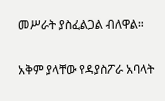መሥራት ያስፈልጋል ብለዋል።

አቅም ያላቸው የዳያስፖራ አባላት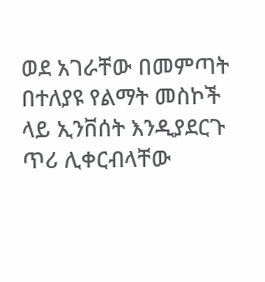ወደ አገራቸው በመምጣት በተለያዩ የልማት መስኮች ላይ ኢንቨሰት እንዲያደርጉ ጥሪ ሊቀርብላቸው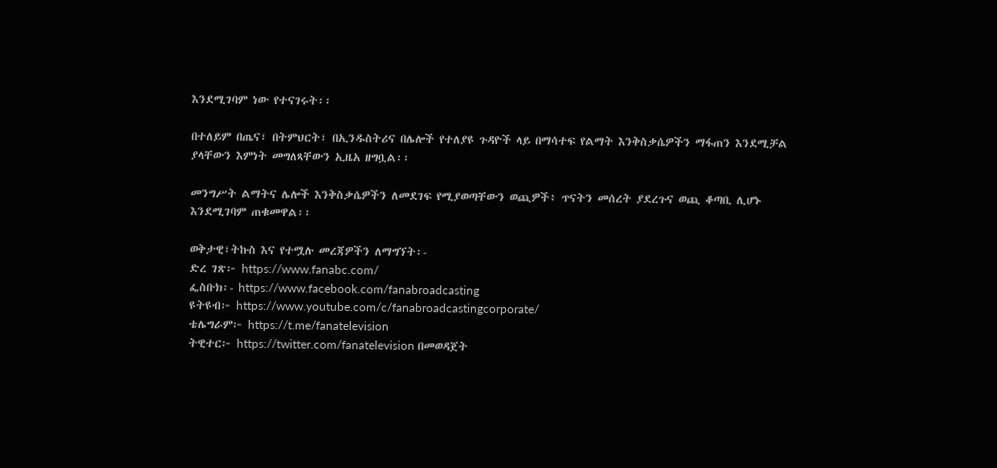እንደሚገባም ነው የተናገሩት፡፡

በተለይም በጤና፣ በትምህርት፣ በኢንዱስትሪና በሌሎች የተለያዩ ጉዳዮች ላይ በማሳተፍ የልማት እንቅስቃሴዎችን ማፋጠን እንደሚቻል ያላቸውን እምነት መግለጻቸውን ኢዜአ ዘግቧል፡፡

መንግሥት ልማትና ሌሎች እንቅስቃሴዎችን ለመደገፍ የሚያወጣቸውን ወጪዎች፥ ጥናትን መሰረት ያደረጉና ወጪ ቆጣቢ ሊሆኑ እንደሚገባም ጠቁመዋል፡፡

ወቅታዊ፣ትኩስ እና የተሟሉ መረጃዎችን ለማግኘት፡-
ድረ ገጽ፦ https://www.fanabc.com/
ፌስቡክ፡- https://www.facebook.com/fanabroadcasting
ዩትዩብ፦ https://www.youtube.com/c/fanabroadcastingcorporate/
ቴሌግራም፦ https://t.me/fanatelevision
ትዊተር፦ https://twitter.com/fanatelevision በመወዳጀት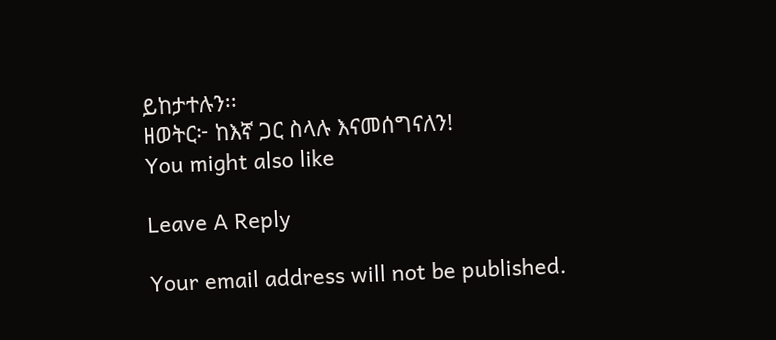ይከታተሉን፡፡
ዘወትር፦ ከእኛ ጋር ስላሉ እናመሰግናለን!
You might also like

Leave A Reply

Your email address will not be published.